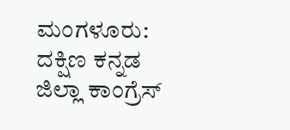ಮಂಗಳೂರು: ದಕ್ಷಿಣ ಕನ್ನಡ ಜಿಲ್ಲಾ ಕಾಂಗ್ರೆಸ್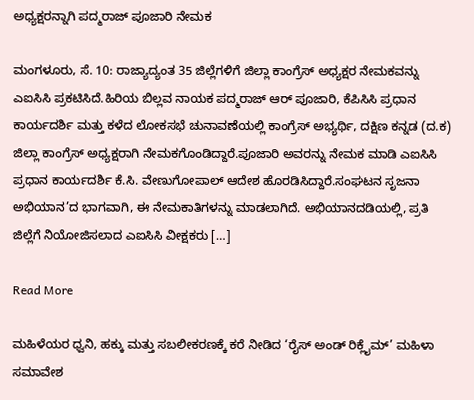ಅಧ್ಯಕ್ಷರನ್ನಾಗಿ ಪದ್ಮರಾಜ್ ಪೂಜಾರಿ ನೇಮಕ

ಮಂಗಳೂರು, ಸೆ. 10: ರಾಜ್ಯಾದ್ಯಂತ 35 ಜಿಲ್ಲೆಗಳಿಗೆ ಜಿಲ್ಲಾ ಕಾಂಗ್ರೆಸ್ ಅಧ್ಯಕ್ಷರ ನೇಮಕವನ್ನು ಎಐಸಿಸಿ ಪ್ರಕಟಿಸಿದೆ.ಹಿರಿಯ ಬಿಲ್ಲವ ನಾಯಕ ಪದ್ಮರಾಜ್ ಆರ್ ಪೂಜಾರಿ, ಕೆಪಿಸಿಸಿ ಪ್ರಧಾನ ಕಾರ್ಯದರ್ಶಿ ಮತ್ತು ಕಳೆದ ಲೋಕಸಭೆ ಚುನಾವಣೆಯಲ್ಲಿ ಕಾಂಗ್ರೆಸ್ ಅಭ್ಯರ್ಥಿ, ದಕ್ಷಿಣ ಕನ್ನಡ (ದ.ಕ) ಜಿಲ್ಲಾ ಕಾಂಗ್ರೆಸ್ ಅಧ್ಯಕ್ಷರಾಗಿ ನೇಮಕಗೊಂಡಿದ್ದಾರೆ.ಪೂಜಾರಿ ಅವರನ್ನು ನೇಮಕ ಮಾಡಿ ಎಐಸಿಸಿ ಪ್ರಧಾನ ಕಾರ್ಯದರ್ಶಿ ಕೆ.ಸಿ. ವೇಣುಗೋಪಾಲ್ ಆದೇಶ ಹೊರಡಿಸಿದ್ದಾರೆ.ಸಂಘಟನ ಸೃಜನಾ ಅಭಿಯಾನ’ದ ಭಾಗವಾಗಿ, ಈ ನೇಮಕಾತಿಗಳನ್ನು ಮಾಡಲಾಗಿದೆ. ಅಭಿಯಾನದಡಿಯಲ್ಲಿ, ಪ್ರತಿ ಜಿಲ್ಲೆಗೆ ನಿಯೋಜಿಸಲಾದ ಎಐಸಿಸಿ ವೀಕ್ಷಕರು […]

Read More

ಮಹಿಳೆಯರ ಧ್ವನಿ, ಹಕ್ಕು ಮತ್ತು ಸಬಲೀಕರಣಕ್ಕೆ ಕರೆ ನೀಡಿದ ‘ರೈಸ್ ಅಂಡ್ ರಿಕ್ಲೈಮ್’ ಮಹಿಳಾ ಸಮಾವೇಶ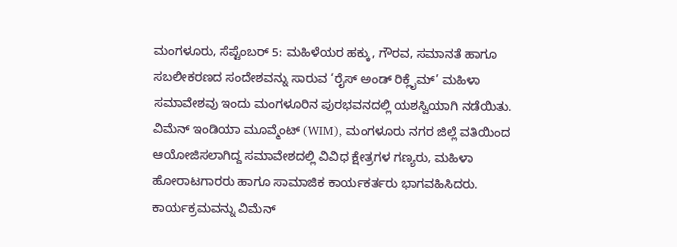ಮಂಗಳೂರು, ಸೆಪ್ಟೆಂಬರ್ 5: ಮಹಿಳೆಯರ ಹಕ್ಕು, ಗೌರವ, ಸಮಾನತೆ ಹಾಗೂ ಸಬಲೀಕರಣದ ಸಂದೇಶವನ್ನು ಸಾರುವ ‘ರೈಸ್ ಅಂಡ್ ರಿಕ್ಲೈಮ್’ ಮಹಿಳಾ ಸಮಾವೇಶವು ಇಂದು ಮಂಗಳೂರಿನ ಪುರಭವನದಲ್ಲಿ ಯಶಸ್ವಿಯಾಗಿ ನಡೆಯಿತು. ವಿಮೆನ್ ಇಂಡಿಯಾ ಮೂವ್ಮೆಂಟ್ (WIM), ಮಂಗಳೂರು ನಗರ ಜಿಲ್ಲೆ ವತಿಯಿಂದ ಆಯೋಜಿಸಲಾಗಿದ್ದ ಸಮಾವೇಶದಲ್ಲಿ ವಿವಿಧ ಕ್ಷೇತ್ರಗಳ ಗಣ್ಯರು, ಮಹಿಳಾ ಹೋರಾಟಗಾರರು ಹಾಗೂ ಸಾಮಾಜಿಕ ಕಾರ್ಯಕರ್ತರು ಭಾಗವಹಿಸಿದರು. ಕಾರ್ಯಕ್ರಮವನ್ನು ವಿಮೆನ್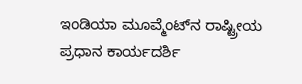ಇಂಡಿಯಾ ಮೂವ್ಮೆಂಟ್‌ನ ರಾಷ್ಟ್ರೀಯ ಪ್ರಧಾನ ಕಾರ್ಯದರ್ಶಿ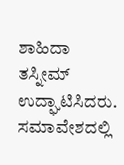ಶಾಹಿದಾ ತಸ್ನೀಮ್ ಉದ್ಘಾಟಿಸಿದರು. ಸಮಾವೇಶದಲ್ಲಿ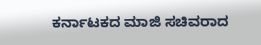ಕರ್ನಾಟಕದ ಮಾಜಿ ಸಚಿವರಾದ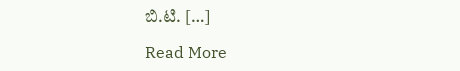ಬಿ.ಟಿ. […]

Read More